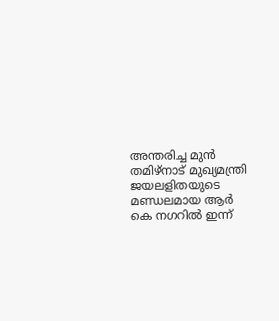അന്തരിച്ച മുൻ തമിഴ്നാട് മുഖ്യമന്ത്രി ജയലളിതയുടെ മണ്ഡലമായ ആർ കെ നഗറിൽ ഇന്ന്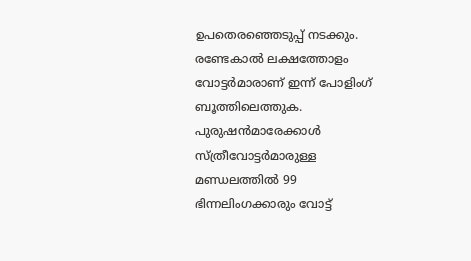ഉപതെരഞ്ഞെടുപ്പ് നടക്കും. രണ്ടേകാൽ ലക്ഷത്തോളം വോട്ടർമാരാണ് ഇന്ന് പോളിംഗ് ബൂത്തിലെത്തുക. പുരുഷൻമാരേക്കാൾ സ്ത്രീവോട്ടർമാരുള്ള മണ്ഡലത്തിൽ 99 ഭിന്നലിംഗക്കാരും വോട്ട്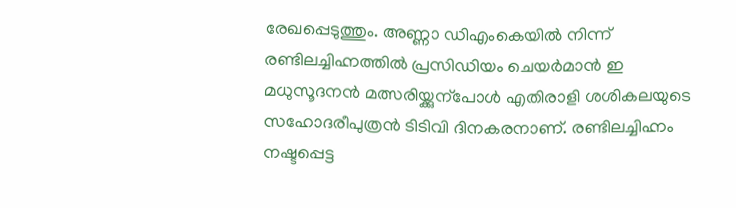രേഖപ്പെടുത്തും. അണ്ണാ ഡിഎംകെയിൽ നിന്ന് രണ്ടിലച്ചിഹ്നത്തിൽ പ്രസിഡിയം ചെയർമാൻ ഇ മധുസൂദനൻ മത്സരിയ്ക്കുന്പോൾ എതിരാളി ശശികലയുടെ സഹോദരീപുത്രൻ ടിടിവി ദിനകരനാണ്. രണ്ടിലച്ചിഹ്നം നഷ്ടപ്പെട്ട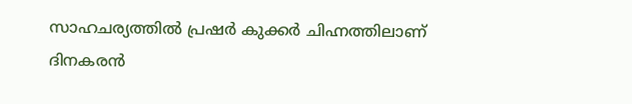സാഹചര്യത്തിൽ പ്രഷർ കുക്കർ ചിഹ്നത്തിലാണ് ദിനകരൻ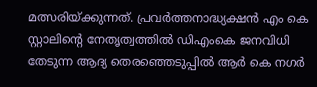മത്സരിയ്ക്കുന്നത്. പ്രവർത്തനാദ്ധ്യക്ഷൻ എം കെ സ്റ്റാലിന്റെ നേതൃത്വത്തിൽ ഡിഎംകെ ജനവിധി തേടുന്ന ആദ്യ തെരഞ്ഞെടുപ്പിൽ ആർ കെ നഗർ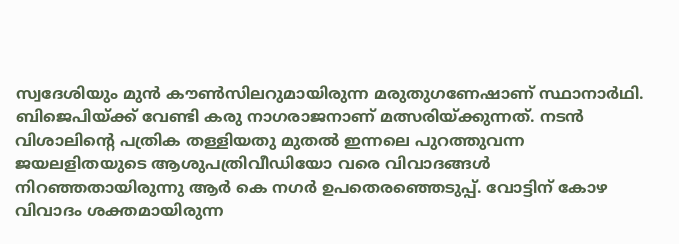സ്വദേശിയും മുൻ കൗൺസിലറുമായിരുന്ന മരുതുഗണേഷാണ് സ്ഥാനാർഥി. ബിജെപിയ്ക്ക് വേണ്ടി കരു നാഗരാജനാണ് മത്സരിയ്ക്കുന്നത്. നടൻ വിശാലിന്റെ പത്രിക തള്ളിയതു മുതൽ ഇന്നലെ പുറത്തുവന്ന ജയലളിതയുടെ ആശുപത്രിവീഡിയോ വരെ വിവാദങ്ങൾ നിറഞ്ഞതായിരുന്നു ആർ കെ നഗർ ഉപതെരഞ്ഞെടുപ്പ്. വോട്ടിന് കോഴ വിവാദം ശക്തമായിരുന്ന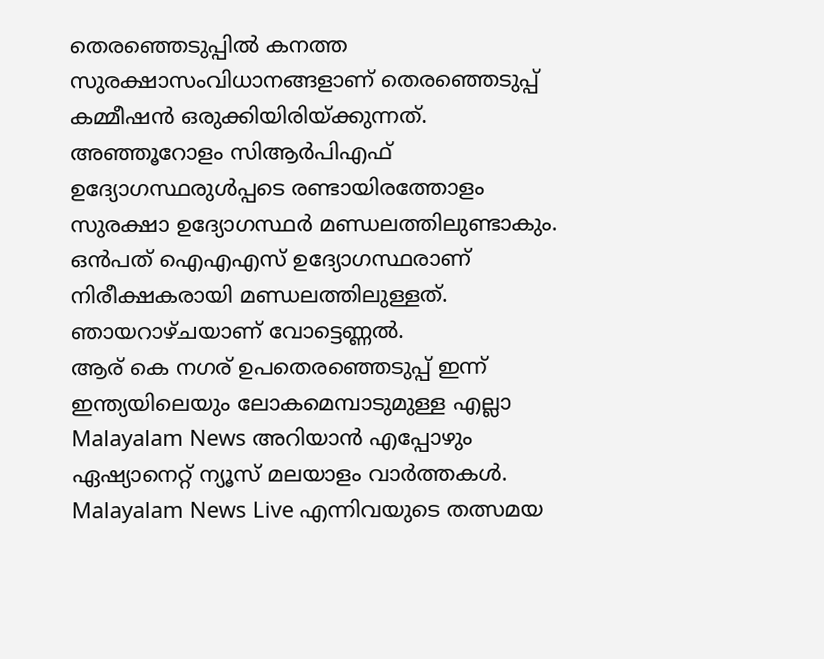തെരഞ്ഞെടുപ്പിൽ കനത്ത സുരക്ഷാസംവിധാനങ്ങളാണ് തെരഞ്ഞെടുപ്പ് കമ്മീഷൻ ഒരുക്കിയിരിയ്ക്കുന്നത്. അഞ്ഞൂറോളം സിആർപിഎഫ് ഉദ്യോഗസ്ഥരുൾപ്പടെ രണ്ടായിരത്തോളം സുരക്ഷാ ഉദ്യോഗസ്ഥർ മണ്ഡലത്തിലുണ്ടാകും. ഒൻപത് ഐഎഎസ് ഉദ്യോഗസ്ഥരാണ് നിരീക്ഷകരായി മണ്ഡലത്തിലുള്ളത്. ഞായറാഴ്ചയാണ് വോട്ടെണ്ണൽ.
ആര് കെ നഗര് ഉപതെരഞ്ഞെടുപ്പ് ഇന്ന്
ഇന്ത്യയിലെയും ലോകമെമ്പാടുമുള്ള എല്ലാ Malayalam News അറിയാൻ എപ്പോഴും ഏഷ്യാനെറ്റ് ന്യൂസ് മലയാളം വാർത്തകൾ. Malayalam News Live എന്നിവയുടെ തത്സമയ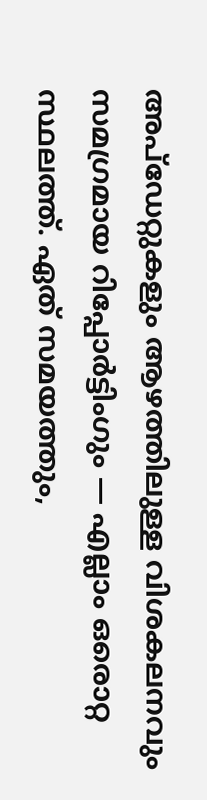അപ്ഡേറ്റുകളും ആഴത്തിലുള്ള വിശകലനവും സമഗ്രമായ റിപ്പോർട്ടിംഗും — എല്ലാം ഒരൊറ്റ സ്ഥലത്ത്. ഏത് സമയത്തും,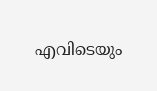എവിടെയും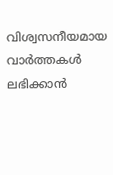വിശ്വസനീയമായ വാർത്തകൾ ലഭിക്കാൻ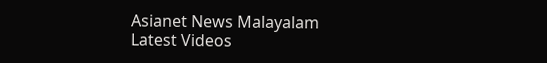Asianet News Malayalam
Latest Videos